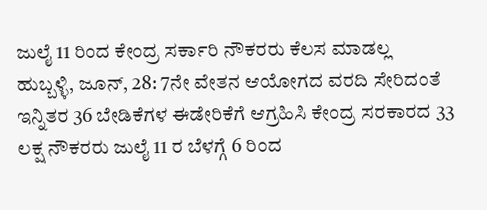ಜುಲೈ 11 ರಿಂದ ಕೇಂದ್ರ ಸರ್ಕಾರಿ ನೌಕರರು ಕೆಲಸ ಮಾಡಲ್ಲ
ಹುಬ್ಬಳ್ಳಿ, ಜೂನ್, 28: 7ನೇ ವೇತನ ಆಯೋಗದ ವರದಿ ಸೇರಿದಂತೆ ಇನ್ನಿತರ 36 ಬೇಡಿಕೆಗಳ ಈಡೇರಿಕೆಗೆ ಆಗ್ರಹಿಸಿ ಕೇಂದ್ರ ಸರಕಾರದ 33 ಲಕ್ಷ ನೌಕರರು ಜುಲೈ 11 ರ ಬೆಳಗ್ಗೆ 6 ರಿಂದ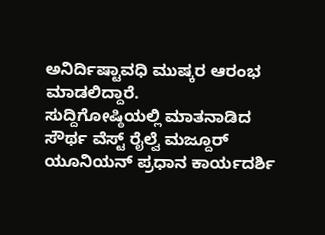ಅನಿರ್ದಿಷ್ಟಾವಧಿ ಮುಷ್ಕರ ಆರಂಭ ಮಾಡಲಿದ್ದಾರೆ.
ಸುದ್ದಿಗೋಷ್ಠಿಯಲ್ಲಿ ಮಾತನಾಡಿದ ಸೌರ್ಥ ವೆಸ್ಟ್ ರೈಲ್ವೆ ಮಜ್ದೂರ್ ಯೂನಿಯನ್ ಪ್ರಧಾನ ಕಾರ್ಯದರ್ಶಿ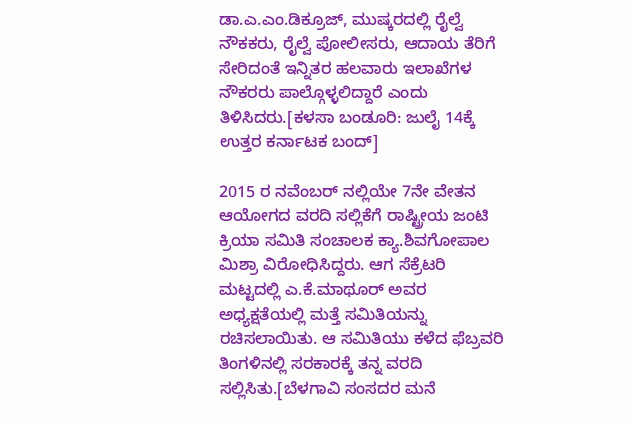ಡಾ.ಎ.ಎಂ.ಡಿಕ್ರೂಜ್, ಮುಷ್ಕರದಲ್ಲಿ ರೈಲ್ವೆ ನೌಕಕರು, ರೈಲ್ವೆ ಪೋಲೀಸರು, ಆದಾಯ ತೆರಿಗೆ ಸೇರಿದಂತೆ ಇನ್ನಿತರ ಹಲವಾರು ಇಲಾಖೆಗಳ ನೌಕರರು ಪಾಲ್ಗೊಳ್ಳಲಿದ್ದಾರೆ ಎಂದು ತಿಳಿಸಿದರು.[ಕಳಸಾ ಬಂಡೂರಿ: ಜುಲೈ 14ಕ್ಕೆ ಉತ್ತರ ಕರ್ನಾಟಕ ಬಂದ್]

2015 ರ ನವೆಂಬರ್ ನಲ್ಲಿಯೇ 7ನೇ ವೇತನ ಆಯೋಗದ ವರದಿ ಸಲ್ಲಿಕೆಗೆ ರಾಷ್ಟ್ರೀಯ ಜಂಟಿ ಕ್ರಿಯಾ ಸಮಿತಿ ಸಂಚಾಲಕ ಕ್ಯಾ.ಶಿವಗೋಪಾಲ ಮಿಶ್ರಾ ವಿರೋಧಿಸಿದ್ದರು. ಆಗ ಸೆಕ್ರೆಟರಿ ಮಟ್ಟದಲ್ಲಿ ಎ.ಕೆ.ಮಾಥೂರ್ ಅವರ ಅಧ್ಯಕ್ಷತೆಯಲ್ಲಿ ಮತ್ತೆ ಸಮಿತಿಯನ್ನು ರಚಿಸಲಾಯಿತು. ಆ ಸಮಿತಿಯು ಕಳೆದ ಫೆಬ್ರವರಿ ತಿಂಗಳಿನಲ್ಲಿ ಸರಕಾರಕ್ಕೆ ತನ್ನ ವರದಿ ಸಲ್ಲಿಸಿತು.[ಬೆಳಗಾವಿ ಸಂಸದರ ಮನೆ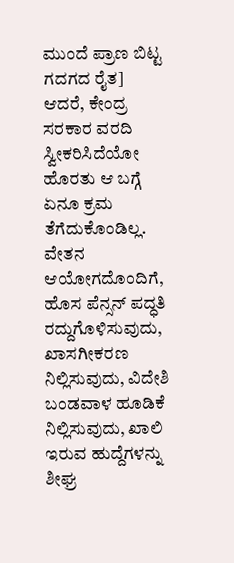ಮುಂದೆ ಪ್ರಾಣ ಬಿಟ್ಟ ಗದಗದ ರೈತ]
ಆದರೆ, ಕೇಂದ್ರ ಸರಕಾರ ವರದಿ ಸ್ವೀಕರಿಸಿದೆಯೋ ಹೊರತು ಆ ಬಗ್ಗೆ ಏನೂ ಕ್ರಮ ತೆಗೆದುಕೊಂಡಿಲ್ಲ. ವೇತನ ಆಯೋಗದೊಂದಿಗೆ, ಹೊಸ ಪೆನ್ಸನ್ ಪದ್ಧತಿ ರದ್ದುಗೊಳಿಸುವುದು, ಖಾಸಗೀಕರಣ ನಿಲ್ಲಿಸುವುದು, ವಿದೇಶಿ ಬಂಡವಾಳ ಹೂಡಿಕೆ ನಿಲ್ಲಿಸುವುದು, ಖಾಲಿ ಇರುವ ಹುದ್ದೆಗಳನ್ನು ಶೀಘ್ರ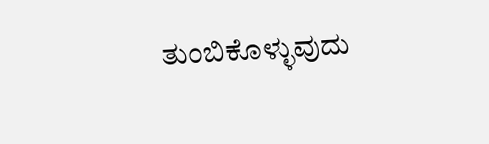ತುಂಬಿಕೊಳ್ಳುವುದು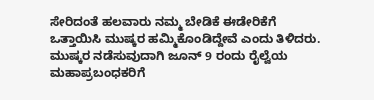ಸೇರಿದಂತೆ ಹಲವಾರು ನಮ್ಮ ಬೇಡಿಕೆ ಈಡೇರಿಕೆಗೆ ಒತ್ತಾಯಿಸಿ ಮುಷ್ಕರ ಹಮ್ಮಿಕೊಂಡಿದ್ದೇವೆ ಎಂದು ತಿಳಿದರು.
ಮುಷ್ಕರ ನಡೆಸುವುದಾಗಿ ಜೂನ್ 9 ರಂದು ರೈಲ್ವೆಯ ಮಹಾಪ್ರಬಂಧಕರಿಗೆ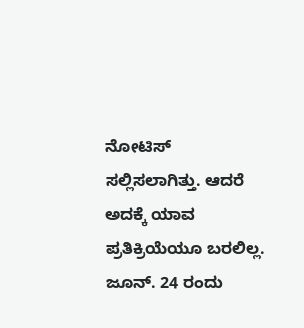ನೋಟಿಸ್ ಸಲ್ಲಿಸಲಾಗಿತ್ತು. ಆದರೆ ಅದಕ್ಕೆ ಯಾವ ಪ್ರತಿಕ್ರಿಯೆಯೂ ಬರಲಿಲ್ಲ. ಜೂನ್. 24 ರಂದು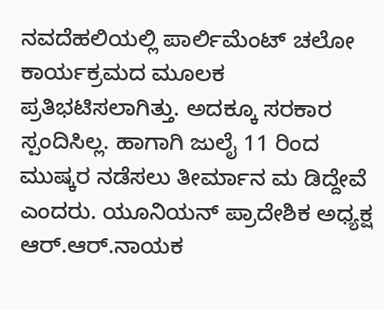ನವದೆಹಲಿಯಲ್ಲಿ ಪಾರ್ಲಿಮೆಂಟ್ ಚಲೋ ಕಾರ್ಯಕ್ರಮದ ಮೂಲಕ ಪ್ರತಿಭಟಿಸಲಾಗಿತ್ತು. ಅದಕ್ಕೂ ಸರಕಾರ ಸ್ಪಂದಿಸಿಲ್ಲ. ಹಾಗಾಗಿ ಜುಲೈ 11 ರಿಂದ ಮುಷ್ಕರ ನಡೆಸಲು ತೀರ್ಮಾನ ಮ ಡಿದ್ದೇವೆ ಎಂದರು. ಯೂನಿಯನ್ ಪ್ರಾದೇಶಿಕ ಅಧ್ಯಕ್ಷ ಆರ್.ಆರ್.ನಾಯಕ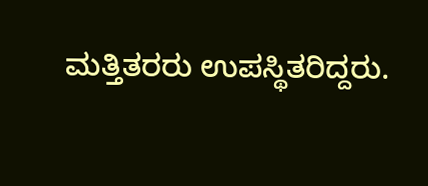ಮತ್ತಿತರರು ಉಪಸ್ಥಿತರಿದ್ದರು.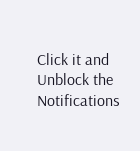Click it and Unblock the Notifications